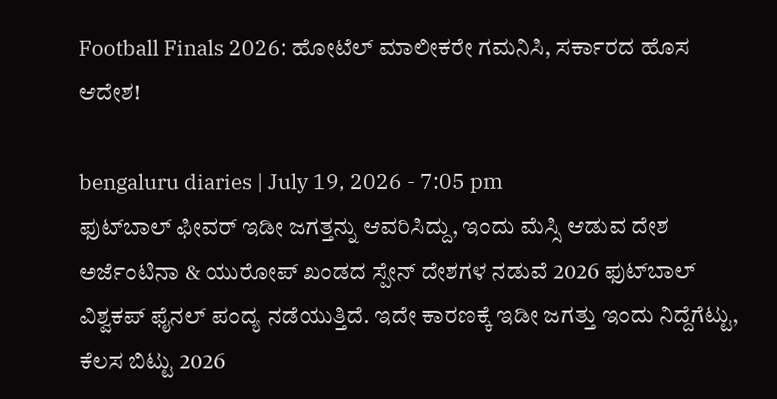Football Finals 2026: ಹೋಟೆಲ್ ಮಾಲೀಕರೇ ಗಮನಿಸಿ, ಸರ್ಕಾರದ ಹೊಸ ಆದೇಶ!

bengaluru diaries | July 19, 2026 - 7:05 pm
ಫುಟ್‌ಬಾಲ್ ಫೀವರ್ ಇಡೀ ಜಗತ್ತನ್ನು ಆವರಿಸಿದ್ದು, ಇಂದು ಮೆಸ್ಸಿ ಆಡುವ ದೇಶ ಅರ್ಜೆಂಟಿನಾ & ಯುರೋಪ್ ಖಂಡದ ಸ್ಪೇನ್ ದೇಶಗಳ ನಡುವೆ 2026 ಫುಟ್‌ಬಾಲ್ ವಿಶ್ವಕಪ್ ಫೈನಲ್ ಪಂದ್ಯ ನಡೆಯುತ್ತಿದೆ. ಇದೇ ಕಾರಣಕ್ಕೆ ಇಡೀ ಜಗತ್ತು ಇಂದು ನಿದ್ದೆಗೆಟ್ಟು, ಕೆಲಸ ಬಿಟ್ಟು 2026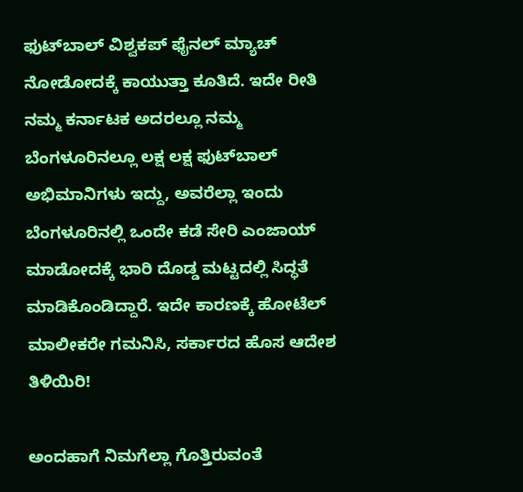ಫುಟ್‌ಬಾಲ್ ವಿಶ್ವಕಪ್ ಫೈನಲ್ ಮ್ಯಾಚ್ ನೋಡೋದಕ್ಕೆ ಕಾಯುತ್ತಾ ಕೂತಿದೆ. ಇದೇ ರೀತಿ ನಮ್ಮ ಕರ್ನಾಟಕ ಅದರಲ್ಲೂ ನಮ್ಮ ಬೆಂಗಳೂರಿನಲ್ಲೂ ಲಕ್ಷ ಲಕ್ಷ ಫುಟ್‌ಬಾಲ್ ಅಭಿಮಾನಿಗಳು ಇದ್ದು, ಅವರೆಲ್ಲಾ ಇಂದು ಬೆಂಗಳೂರಿನಲ್ಲಿ ಒಂದೇ ಕಡೆ ಸೇರಿ ಎಂಜಾಯ್ ಮಾಡೋದಕ್ಕೆ ಭಾರಿ ದೊಡ್ಡ ಮಟ್ಟದಲ್ಲಿ ಸಿದ್ಧತೆ ಮಾಡಿಕೊಂಡಿದ್ದಾರೆ. ಇದೇ ಕಾರಣಕ್ಕೆ ಹೋಟೆಲ್ ಮಾಲೀಕರೇ ಗಮನಿಸಿ, ಸರ್ಕಾರದ ಹೊಸ ಆದೇಶ ತಿಳಿಯಿರಿ!

ಅಂದಹಾಗೆ ನಿಮಗೆಲ್ಲಾ ಗೊತ್ತಿರುವಂತೆ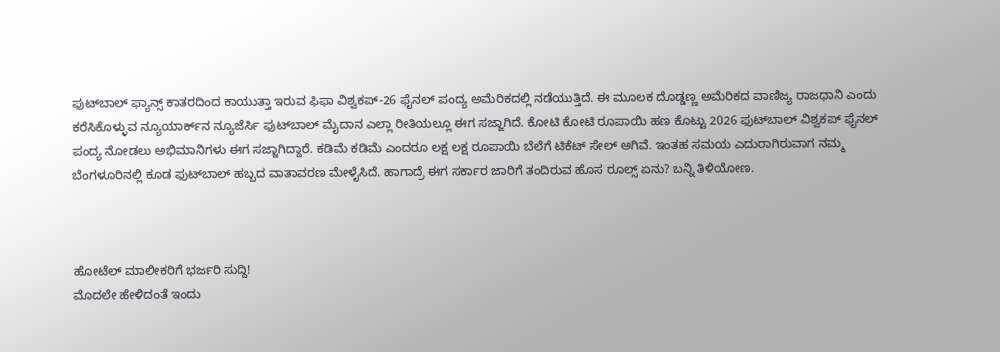ಫುಟ್‌ಬಾಲ್ ಫ್ಯಾನ್ಸ್ ಕಾತರದಿಂದ ಕಾಯುತ್ತಾ ಇರುವ ಫಿಫಾ ವಿಶ್ವಕಪ್-26 ಫೈನಲ್ ಪಂದ್ಯ ಅಮೆರಿಕದಲ್ಲಿ ನಡೆಯುತ್ತಿದೆ. ಈ ಮೂಲಕ ದೊಡ್ಡಣ್ಣ ಅಮೆರಿಕದ ವಾಣಿಜ್ಯ ರಾಜಧಾನಿ ಎಂದು ಕರೆಸಿಕೊಳ್ಳುವ ನ್ಯೂಯಾರ್ಕ್‌ನ ನ್ಯೂಜೆರ್ಸಿ ಫುಟ್‌ಬಾಲ್ ಮೈದಾನ ಎಲ್ಲಾ ರೀತಿಯಲ್ಲೂ ಈಗ ಸಜ್ಜಾಗಿದೆ. ಕೋಟಿ ಕೋಟಿ ರೂಪಾಯಿ ಹಣ ಕೊಟ್ಟು 2026 ಫುಟ್‌ಬಾಲ್ ವಿಶ್ವಕಪ್ ಫೈನಲ್ ಪಂದ್ಯ ನೋಡಲು ಅಭಿಮಾನಿಗಳು ಈಗ ಸಜ್ಜಾಗಿದ್ದಾರೆ. ಕಡಿಮೆ ಕಡಿಮೆ ಎಂದರೂ ಲಕ್ಷ ಲಕ್ಷ ರೂಪಾಯಿ ಬೆಲೆಗೆ ಟಿಕೆಟ್ ಸೇಲ್ ಆಗಿವೆ. ಇಂತಹ ಸಮಯ ಎದುರಾಗಿರುವಾಗ ನಮ್ಮ ಬೆಂಗಳೂರಿನಲ್ಲಿ ಕೂಡ ಫುಟ್‌ಬಾಲ್ ಹಬ್ಬದ ವಾತಾವರಣ ಮೇಳೈಸಿದೆ. ಹಾಗಾದ್ರೆ ಈಗ ಸರ್ಕಾರ ಜಾರಿಗೆ ತಂದಿರುವ ಹೊಸ ರೂಲ್ಸ್ ಏನು? ಬನ್ನಿ ತಿಳಿಯೋಣ.



ಹೋಟೆಲ್ ಮಾಲೀಕರಿಗೆ ಭರ್ಜರಿ ಸುದ್ದಿ!
ಮೊದಲೇ ಹೇಳಿದಂತೆ ಇಂದು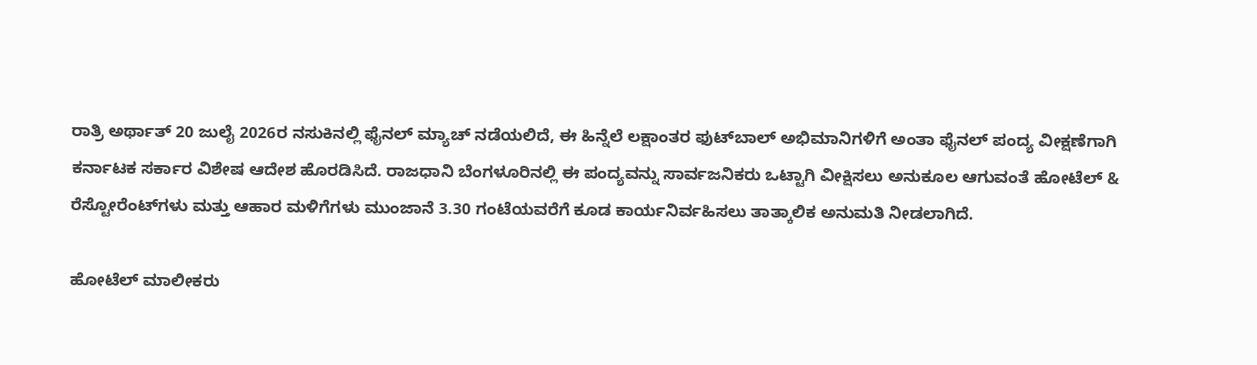ರಾತ್ರಿ ಅರ್ಥಾತ್ 20 ಜುಲೈ 2026ರ ನಸುಕಿನಲ್ಲಿ ಫೈನಲ್ ಮ್ಯಾಚ್ ನಡೆಯಲಿದೆ, ಈ ಹಿನ್ನೆಲೆ ಲಕ್ಷಾಂತರ ಫುಟ್‌ಬಾಲ್ ಅಭಿಮಾನಿಗಳಿಗೆ ಅಂತಾ ಫೈನಲ್ ಪಂದ್ಯ ವೀಕ್ಷಣೆಗಾಗಿ ಕರ್ನಾಟಕ ಸರ್ಕಾರ ವಿಶೇಷ ಆದೇಶ ಹೊರಡಿಸಿದೆ. ರಾಜಧಾನಿ ಬೆಂಗಳೂರಿನಲ್ಲಿ ಈ ಪಂದ್ಯವನ್ನು ಸಾರ್ವಜನಿಕರು ಒಟ್ಟಾಗಿ ವೀಕ್ಷಿಸಲು ಅನುಕೂಲ ಆಗುವಂತೆ ಹೋಟೆಲ್‌ & ರೆಸ್ಟೋರೆಂಟ್‌ಗಳು ಮತ್ತು ಆಹಾರ ಮಳಿಗೆಗಳು ಮುಂಜಾನೆ 3.30 ಗಂಟೆಯವರೆಗೆ ಕೂಡ ಕಾರ್ಯನಿರ್ವಹಿಸಲು ತಾತ್ಕಾಲಿಕ ಅನುಮತಿ ನೀಡಲಾಗಿದೆ.

ಹೋಟೆಲ್ ಮಾಲೀಕರು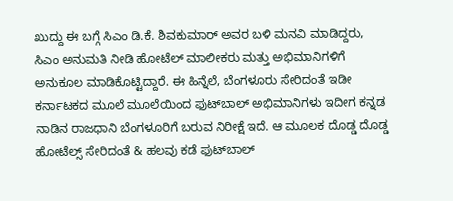ಖುದ್ದು ಈ ಬಗ್ಗೆ ಸಿಎಂ ಡಿ.ಕೆ. ಶಿವಕುಮಾರ್ ಅವರ ಬಳಿ ಮನವಿ ಮಾಡಿದ್ದರು, ಸಿಎಂ ಅನುಮತಿ ನೀಡಿ ಹೋಟೆಲ್ ಮಾಲೀಕರು ಮತ್ತು ಅಭಿಮಾನಿಗಳಿಗೆ ಅನುಕೂಲ ಮಾಡಿಕೊಟ್ಟಿದ್ದಾರೆ. ಈ ಹಿನ್ನೆಲೆ, ಬೆಂಗಳೂರು ಸೇರಿದಂತೆ ಇಡೀ ಕರ್ನಾಟಕದ ಮೂಲೆ ಮೂಲೆಯಿಂದ ಫುಟ್‌ಬಾಲ್ ಅಭಿಮಾನಿಗಳು ಇದೀಗ ಕನ್ನಡ ನಾಡಿನ ರಾಜಧಾನಿ ಬೆಂಗಳೂರಿಗೆ ಬರುವ ನಿರೀಕ್ಷೆ ಇದೆ. ಆ ಮೂಲಕ ದೊಡ್ಡ ದೊಡ್ಡ ಹೋಟೆಲ್ಸ್ ಸೇರಿದಂತೆ & ಹಲವು ಕಡೆ ಫುಟ್‌ಬಾಲ್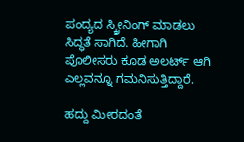ಪಂದ್ಯದ ಸ್ಕ್ರೀನಿಂಗ್ ಮಾಡಲು ಸಿದ್ಧತೆ ಸಾಗಿದೆ. ಹೀಗಾಗಿ ಪೊಲೀಸರು ಕೂಡ ಅಲರ್ಟ್ ಆಗಿ ಎಲ್ಲವನ್ನೂ ಗಮನಿಸುತ್ತಿದ್ದಾರೆ.

ಹದ್ದು ಮೀರದಂತೆ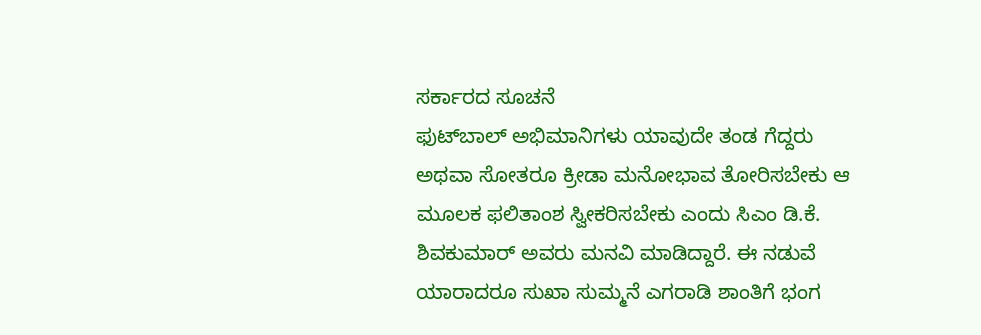ಸರ್ಕಾರದ ಸೂಚನೆ
ಫುಟ್‌ಬಾಲ್ ಅಭಿಮಾನಿಗಳು ಯಾವುದೇ ತಂಡ ಗೆದ್ದರು ಅಥವಾ ಸೋತರೂ ಕ್ರೀಡಾ ಮನೋಭಾವ ತೋರಿಸಬೇಕು ಆ ಮೂಲಕ ಫಲಿತಾಂಶ ಸ್ವೀಕರಿಸಬೇಕು ಎಂದು ಸಿಎಂ ಡಿ.ಕೆ. ಶಿವಕುಮಾರ್ ಅವರು ಮನವಿ ಮಾಡಿದ್ದಾರೆ. ಈ ನಡುವೆ ಯಾರಾದರೂ ಸುಖಾ ಸುಮ್ಮನೆ ಎಗರಾಡಿ ಶಾಂತಿಗೆ ಭಂಗ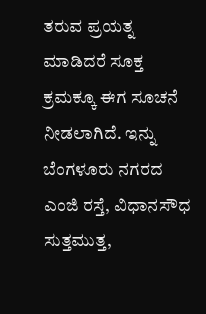ತರುವ ಪ್ರಯತ್ನ ಮಾಡಿದರೆ ಸೂಕ್ತ ಕ್ರಮಕ್ಕೂ ಈಗ ಸೂಚನೆ ನೀಡಲಾಗಿದೆ. ಇನ್ನು ಬೆಂಗಳೂರು ನಗರದ ಎಂಜಿ ರಸ್ತೆ, ವಿಧಾನಸೌಧ ಸುತ್ತಮುತ್ತ,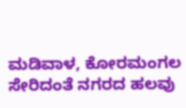ಮಡಿವಾಳ, ಕೋರಮಂಗಲ ಸೇರಿದಂತೆ ನಗರದ ಹಲವು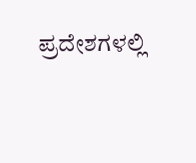ಪ್ರದೇಶಗಳಲ್ಲಿ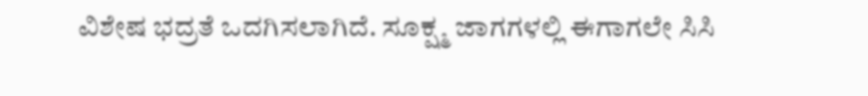ವಿಶೇಷ ಭದ್ರತೆ ಒದಗಿಸಲಾಗಿದೆ. ಸೂಕ್ಷ್ಮ ಜಾಗಗಳಲ್ಲಿ ಈಗಾಗಲೇ ಸಿಸಿ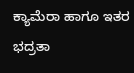ಕ್ಯಾಮೆರಾ ಹಾಗೂ ಇತರ ಭದ್ರತಾ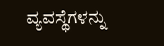ವ್ಯವಸ್ಥೆಗಳನ್ನು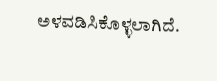ಅಳವಡಿಸಿಕೊಳ್ಳಲಾಗಿದೆ.